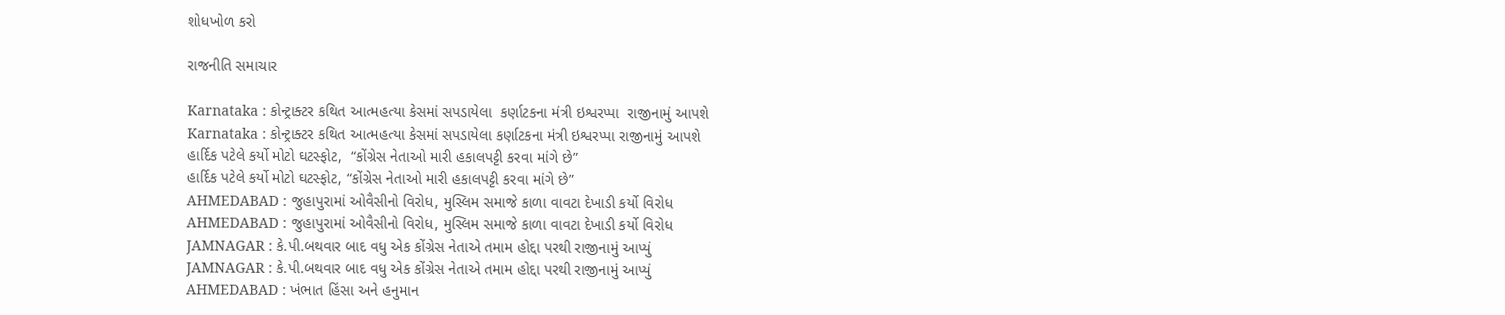શોધખોળ કરો

રાજનીતિ સમાચાર

Karnataka : કોન્ટ્રાક્ટર કથિત આત્મહત્યા કેસમાં સપડાયેલા  કર્ણાટકના મંત્રી ઇશ્વરપ્પા  રાજીનામું આપશે
Karnataka : કોન્ટ્રાક્ટર કથિત આત્મહત્યા કેસમાં સપડાયેલા કર્ણાટકના મંત્રી ઇશ્વરપ્પા રાજીનામું આપશે
હાર્દિક પટેલે કર્યો મોટો ઘટસ્ફોટ,  “કોંગ્રેસ નેતાઓ મારી હકાલપટ્ટી કરવા માંગે છે”
હાર્દિક પટેલે કર્યો મોટો ઘટસ્ફોટ, “કોંગ્રેસ નેતાઓ મારી હકાલપટ્ટી કરવા માંગે છે”
AHMEDABAD : જુહાપુરામાં ઓવૈસીનો વિરોધ, મુસ્લિમ સમાજે કાળા વાવટા દેખાડી કર્યો વિરોધ
AHMEDABAD : જુહાપુરામાં ઓવૈસીનો વિરોધ, મુસ્લિમ સમાજે કાળા વાવટા દેખાડી કર્યો વિરોધ
JAMNAGAR : કે.પી.બથવાર બાદ વધુ એક કોંગ્રેસ નેતાએ તમામ હોદ્દા પરથી રાજીનામું આપ્યું
JAMNAGAR : કે.પી.બથવાર બાદ વધુ એક કોંગ્રેસ નેતાએ તમામ હોદ્દા પરથી રાજીનામું આપ્યું
AHMEDABAD : ખંભાત હિંસા અને હનુમાન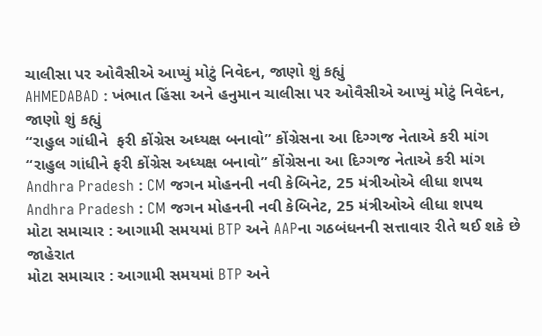ચાલીસા પર ઓવૈસીએ આપ્યું મોટું નિવેદન, જાણો શું કહ્યું
AHMEDABAD : ખંભાત હિંસા અને હનુમાન ચાલીસા પર ઓવૈસીએ આપ્યું મોટું નિવેદન, જાણો શું કહ્યું
“રાહુલ ગાંધીને  ફરી કોંગ્રેસ અધ્યક્ષ બનાવો” કોંગ્રેસના આ દિગ્ગજ નેતાએ કરી માંગ
“રાહુલ ગાંધીને ફરી કોંગ્રેસ અધ્યક્ષ બનાવો” કોંગ્રેસના આ દિગ્ગજ નેતાએ કરી માંગ
Andhra Pradesh : CM જગન મોહનની નવી કેબિનેટ, 25 મંત્રીઓએ લીધા શપથ
Andhra Pradesh : CM જગન મોહનની નવી કેબિનેટ, 25 મંત્રીઓએ લીધા શપથ
મોટા સમાચાર : આગામી સમયમાં BTP અને AAPના ગઠબંધનની સત્તાવાર રીતે થઈ શકે છે જાહેરાત
મોટા સમાચાર : આગામી સમયમાં BTP અને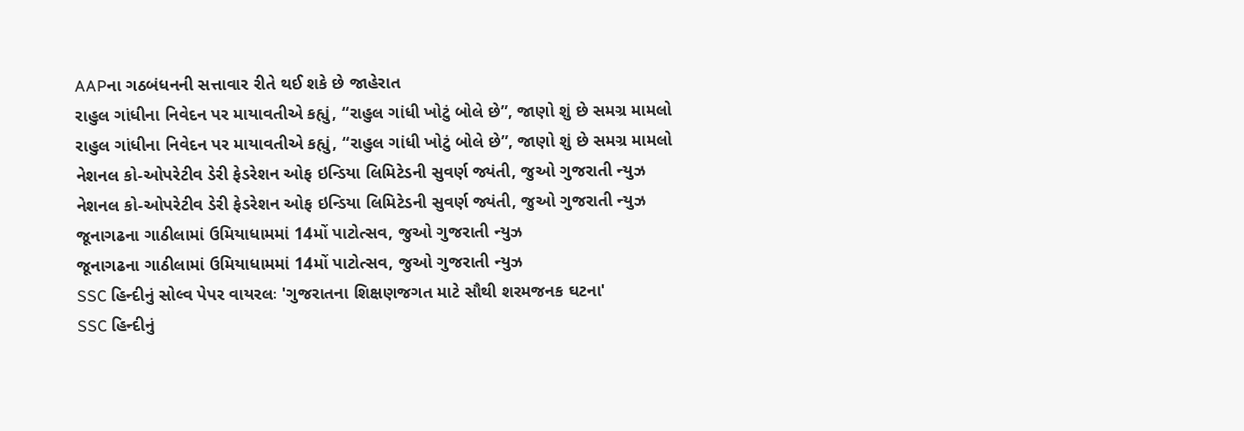AAPના ગઠબંધનની સત્તાવાર રીતે થઈ શકે છે જાહેરાત
રાહુલ ગાંધીના નિવેદન પર માયાવતીએ કહ્યું, “રાહુલ ગાંધી ખોટું બોલે છે”, જાણો શું છે સમગ્ર મામલો
રાહુલ ગાંધીના નિવેદન પર માયાવતીએ કહ્યું, “રાહુલ ગાંધી ખોટું બોલે છે”, જાણો શું છે સમગ્ર મામલો
નેશનલ કો-ઓપરેટીવ ડેરી ફેડરેશન ઓફ ઇન્ડિયા લિમિટેડની સુવર્ણ જ્યંતી, જુઓ ગુજરાતી ન્યુઝ
નેશનલ કો-ઓપરેટીવ ડેરી ફેડરેશન ઓફ ઇન્ડિયા લિમિટેડની સુવર્ણ જ્યંતી, જુઓ ગુજરાતી ન્યુઝ
જૂનાગઢના ગાઠીલામાં ઉમિયાધામમાં 14મોં પાટોત્સવ, જુઓ ગુજરાતી ન્યુઝ
જૂનાગઢના ગાઠીલામાં ઉમિયાધામમાં 14મોં પાટોત્સવ, જુઓ ગુજરાતી ન્યુઝ
SSC હિન્દીનું સોલ્વ પેપર વાયરલઃ 'ગુજરાતના શિક્ષણજગત માટે સૌથી શરમજનક ઘટના'
SSC હિન્દીનું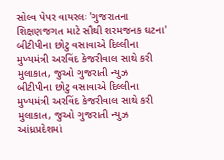સોલ્વ પેપર વાયરલઃ 'ગુજરાતના શિક્ષણજગત માટે સૌથી શરમજનક ઘટના'
બીટીપીના છોટુ વસાવાએ દિલ્લીના મુખ્યમંત્રી અરવિંદ કેજરીવાલ સાથે કરી મુલાકાત, જુઓ ગુજરાતી ન્યુઝ
બીટીપીના છોટુ વસાવાએ દિલ્લીના મુખ્યમંત્રી અરવિંદ કેજરીવાલ સાથે કરી મુલાકાત, જુઓ ગુજરાતી ન્યુઝ
આંધ્રપ્રદેશમાં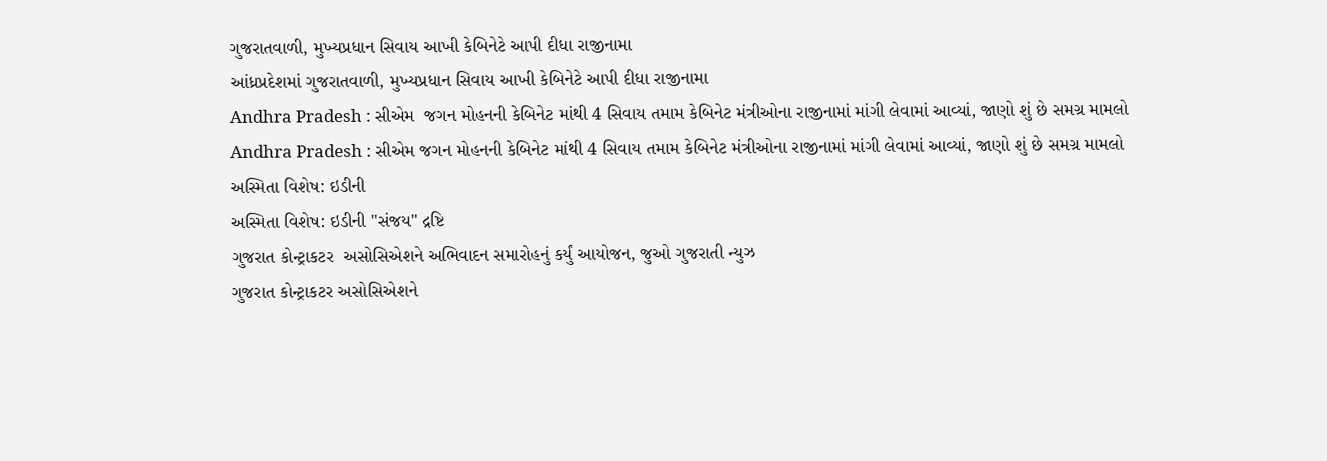ગુજરાતવાળી, મુખ્યપ્રધાન સિવાય આખી કેબિનેટે આપી દીધા રાજીનામા
આંધ્રપ્રદેશમાં ગુજરાતવાળી, મુખ્યપ્રધાન સિવાય આખી કેબિનેટે આપી દીધા રાજીનામા
Andhra Pradesh : સીએમ  જગન મોહનની કેબિનેટ માંથી 4 સિવાય તમામ કેબિનેટ મંત્રીઓના રાજીનામાં માંગી લેવામાં આવ્યાં, જાણો શું છે સમગ્ર મામલો
Andhra Pradesh : સીએમ જગન મોહનની કેબિનેટ માંથી 4 સિવાય તમામ કેબિનેટ મંત્રીઓના રાજીનામાં માંગી લેવામાં આવ્યાં, જાણો શું છે સમગ્ર મામલો
અસ્મિતા વિશેષ: ઇડીની
અસ્મિતા વિશેષ: ઇડીની "સંજય" દ્રષ્ટિ
ગુજરાત કોન્ટ્રાકટર  અસોસિએશને અભિવાદન સમારોહનું કર્યું આયોજન, જુઓ ગુજરાતી ન્યુઝ
ગુજરાત કોન્ટ્રાકટર અસોસિએશને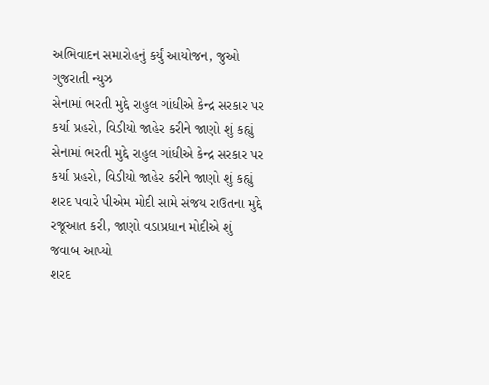અભિવાદન સમારોહનું કર્યું આયોજન, જુઓ ગુજરાતી ન્યુઝ
સેનામાં ભરતી મુદ્દે રાહુલ ગાંધીએ કેન્દ્ર સરકાર પર કર્યા પ્રહરો, વિડીયો જાહેર કરીને જાણો શું કહ્યું
સેનામાં ભરતી મુદ્દે રાહુલ ગાંધીએ કેન્દ્ર સરકાર પર કર્યા પ્રહરો, વિડીયો જાહેર કરીને જાણો શું કહ્યું
શરદ પવારે પીએમ મોદી સામે સંજય રાઉતના મુદ્દે રજૂઆત કરી, જાણો વડાપ્રધાન મોદીએ શું જવાબ આપ્યો
શરદ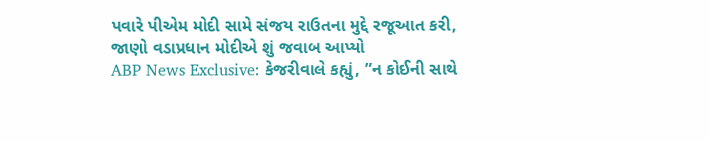પવારે પીએમ મોદી સામે સંજય રાઉતના મુદ્દે રજૂઆત કરી, જાણો વડાપ્રધાન મોદીએ શું જવાબ આપ્યો
ABP News Exclusive: કેજરીવાલે કહ્યું, ”ન કોઈની સાથે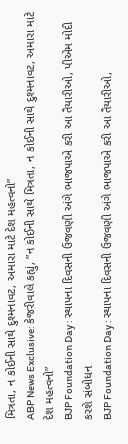મિત્રતા, ન કોઈની સાથે દુશ્મનાવટ, અમારા માટે દેશ મહત્વનો”
ABP News Exclusive: કેજરીવાલે કહ્યું, ”ન કોઈની સાથે મિત્રતા, ન કોઈની સાથે દુશ્મનાવટ, અમારા માટે દેશ મહત્વનો”
BJP Foundation Day : સ્થાપના દિવસની ઉજવણી અંગે ભાજપાએ કરી આ તૈયારીઓ, પીએમ મોદી કરશે સંબોધન
BJP Foundation Day : સ્થાપના દિવસની ઉજવણી અંગે ભાજપાએ કરી આ તૈયારીઓ,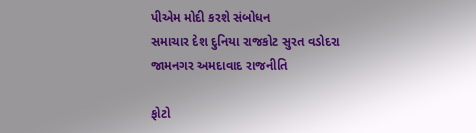પીએમ મોદી કરશે સંબોધન
સમાચાર દેશ દુનિયા રાજકોટ સુરત વડોદરા જામનગર અમદાવાદ રાજનીતિ

ફોટો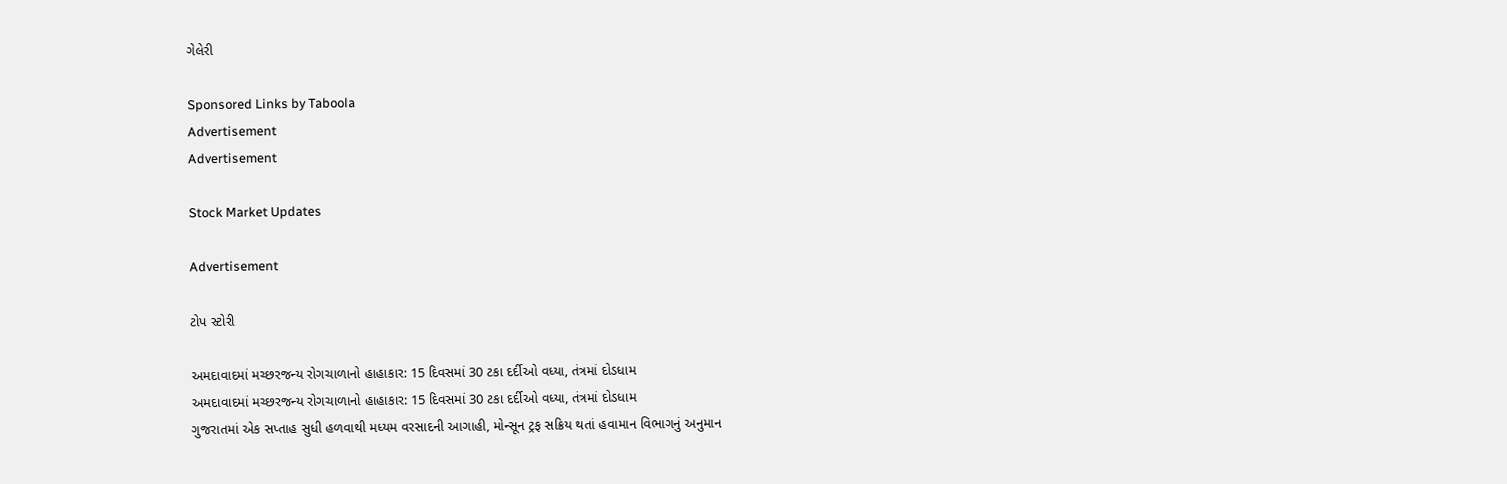ગેલેરી

Sponsored Links by Taboola
Advertisement
Advertisement

Stock Market Updates

Advertisement

ટોપ સ્ટોરી

અમદાવાદમાં મચ્છરજન્ય રોગચાળાનો હાહાકાર: 15 દિવસમાં 30 ટકા દર્દીઓ વધ્યા, તંત્રમાં દોડધામ
અમદાવાદમાં મચ્છરજન્ય રોગચાળાનો હાહાકાર: 15 દિવસમાં 30 ટકા દર્દીઓ વધ્યા, તંત્રમાં દોડધામ
ગુજરાતમાં એક સપ્તાહ સુધી હળવાથી મધ્યમ વરસાદની આગાહી, મોન્સૂન ટ્રફ સક્રિય થતાં હવામાન વિભાગનું અનુમાન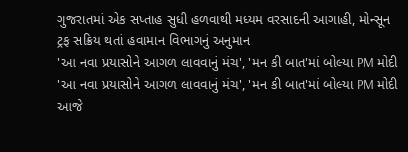ગુજરાતમાં એક સપ્તાહ સુધી હળવાથી મધ્યમ વરસાદની આગાહી, મોન્સૂન ટ્રફ સક્રિય થતાં હવામાન વિભાગનું અનુમાન
'આ નવા પ્રયાસોને આગળ લાવવાનું મંચ', 'મન કી બાત'માં બોલ્યા PM મોદી
'આ નવા પ્રયાસોને આગળ લાવવાનું મંચ', 'મન કી બાત'માં બોલ્યા PM મોદી
આજે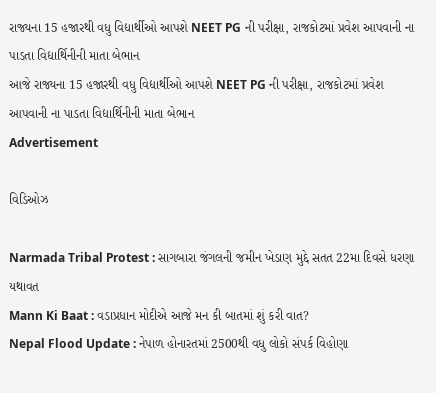રાજ્યના 15 હજારથી વધુ વિદ્યાર્થીઓ આપશે NEET PG ની પરીક્ષા, રાજકોટમાં પ્રવેશ આપવાની ના પાડતા વિદ્યાર્થિનીની માતા બેભાન
આજે રાજ્યના 15 હજારથી વધુ વિદ્યાર્થીઓ આપશે NEET PG ની પરીક્ષા, રાજકોટમાં પ્રવેશ આપવાની ના પાડતા વિદ્યાર્થિનીની માતા બેભાન
Advertisement

વિડિઓઝ

Narmada Tribal Protest : સાગબારા જંગલની જમીન ખેડાણ મુદ્દે સતત 22મા દિવસે ધરણા યથાવત
Mann Ki Baat : વડાપ્રધાન મોદીએ આજે મન કી બાતમાં શું કરી વાત?
Nepal Flood Update : નેપાળ હોનારતમાં 2500થી વધુ લોકો સંપર્ક વિહોણા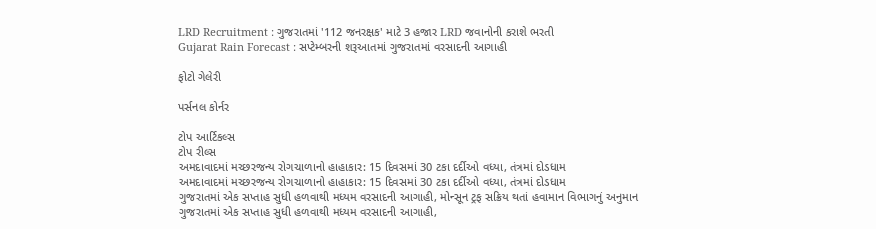LRD Recruitment : ગુજરાતમાં '112 જનરક્ષક' માટે 3 હજાર LRD જવાનોની કરાશે ભરતી
Gujarat Rain Forecast : સપ્ટેમ્બરની શરૂઆતમાં ગુજરાતમાં વરસાદની આગાહી

ફોટો ગેલેરી

પર્સનલ કોર્નર

ટોપ આર્ટિકલ્સ
ટોપ રીલ્સ
અમદાવાદમાં મચ્છરજન્ય રોગચાળાનો હાહાકાર: 15 દિવસમાં 30 ટકા દર્દીઓ વધ્યા, તંત્રમાં દોડધામ
અમદાવાદમાં મચ્છરજન્ય રોગચાળાનો હાહાકાર: 15 દિવસમાં 30 ટકા દર્દીઓ વધ્યા, તંત્રમાં દોડધામ
ગુજરાતમાં એક સપ્તાહ સુધી હળવાથી મધ્યમ વરસાદની આગાહી, મોન્સૂન ટ્રફ સક્રિય થતાં હવામાન વિભાગનું અનુમાન
ગુજરાતમાં એક સપ્તાહ સુધી હળવાથી મધ્યમ વરસાદની આગાહી,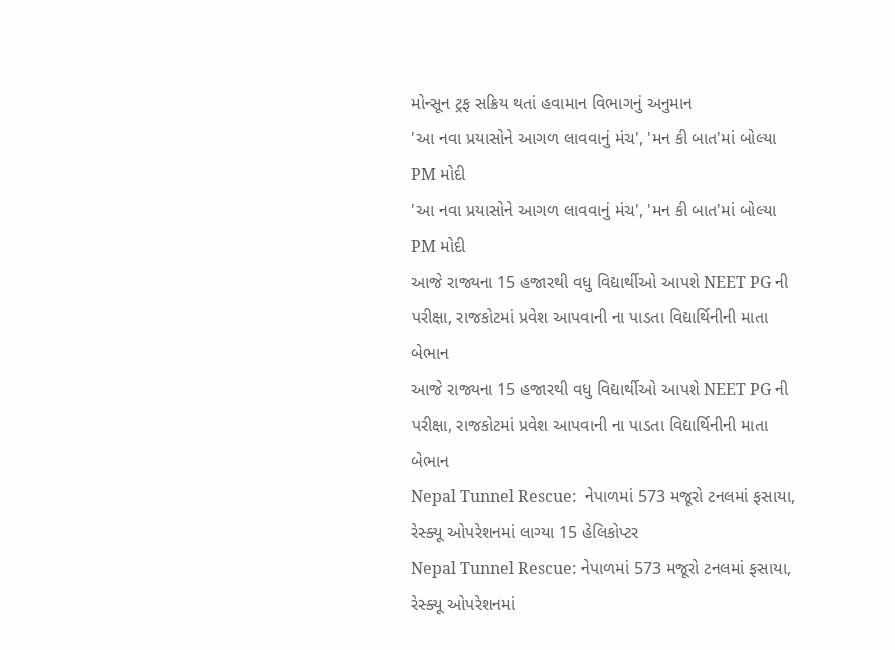મોન્સૂન ટ્રફ સક્રિય થતાં હવામાન વિભાગનું અનુમાન
'આ નવા પ્રયાસોને આગળ લાવવાનું મંચ', 'મન કી બાત'માં બોલ્યા PM મોદી
'આ નવા પ્રયાસોને આગળ લાવવાનું મંચ', 'મન કી બાત'માં બોલ્યા PM મોદી
આજે રાજ્યના 15 હજારથી વધુ વિદ્યાર્થીઓ આપશે NEET PG ની પરીક્ષા, રાજકોટમાં પ્રવેશ આપવાની ના પાડતા વિદ્યાર્થિનીની માતા બેભાન
આજે રાજ્યના 15 હજારથી વધુ વિદ્યાર્થીઓ આપશે NEET PG ની પરીક્ષા, રાજકોટમાં પ્રવેશ આપવાની ના પાડતા વિદ્યાર્થિનીની માતા બેભાન
Nepal Tunnel Rescue:  નેપાળમાં 573 મજૂરો ટનલમાં ફસાયા, રેસ્ક્યૂ ઓપરેશનમાં લાગ્યા 15 હેલિકોપ્ટર
Nepal Tunnel Rescue: નેપાળમાં 573 મજૂરો ટનલમાં ફસાયા, રેસ્ક્યૂ ઓપરેશનમાં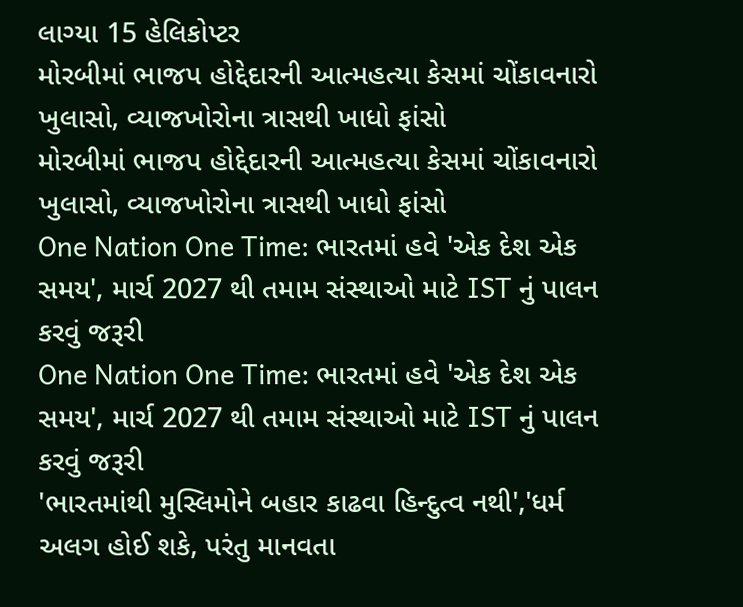લાગ્યા 15 હેલિકોપ્ટર
મોરબીમાં ભાજપ હોદ્દેદારની આત્મહત્યા કેસમાં ચોંકાવનારો ખુલાસો, વ્યાજખોરોના ત્રાસથી ખાધો ફાંસો
મોરબીમાં ભાજપ હોદ્દેદારની આત્મહત્યા કેસમાં ચોંકાવનારો ખુલાસો, વ્યાજખોરોના ત્રાસથી ખાધો ફાંસો
One Nation One Time: ભારતમાં હવે 'એક દેશ એક સમય', માર્ચ 2027 થી તમામ સંસ્થાઓ માટે IST નું પાલન કરવું જરૂરી
One Nation One Time: ભારતમાં હવે 'એક દેશ એક સમય', માર્ચ 2027 થી તમામ સંસ્થાઓ માટે IST નું પાલન કરવું જરૂરી
'ભારતમાંથી મુસ્લિમોને બહાર કાઢવા હિન્દુત્વ નથી','ધર્મ અલગ હોઈ શકે, પરંતુ માનવતા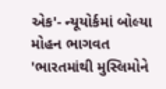એક'- ન્યૂયોર્કમાં બોલ્યા મોહન ભાગવત
'ભારતમાંથી મુસ્લિમોને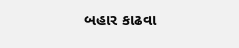બહાર કાઢવા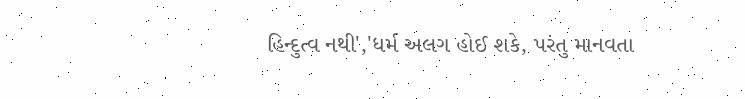હિન્દુત્વ નથી','ધર્મ અલગ હોઈ શકે, પરંતુ માનવતા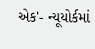એક'- ન્યૂયોર્કમાં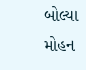બોલ્યા મોહન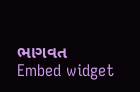ભાગવત
Embed widget